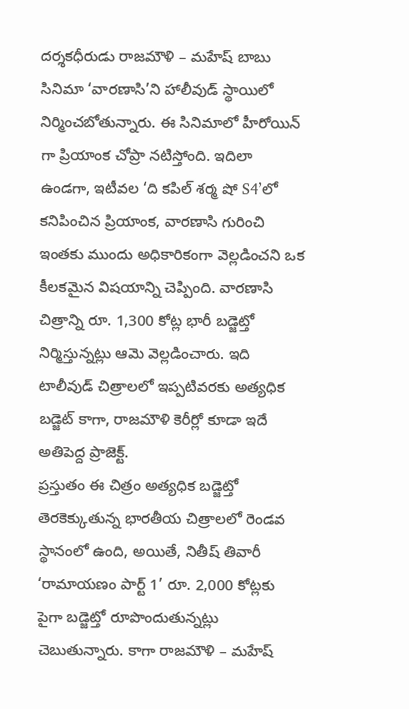దర్శకధీరుడు రాజమౌళి – మహేష్ బాబు సినిమా ‘వారణాసి’ని హాలీవుడ్ స్థాయిలో నిర్మించబోతున్నారు. ఈ సినిమాలో హీరోయిన్ గా ప్రియాంక చోప్రా నటిస్తోంది. ఇదిలా ఉండగా, ఇటీవల ‘ది కపిల్ శర్మ షో S4’లో కనిపించిన ప్రియాంక, వారణాసి గురించి ఇంతకు ముందు అధికారికంగా వెల్లడించని ఒక కీలకమైన విషయాన్ని చెప్పింది. వారణాసి చిత్రాన్ని రూ. 1,300 కోట్ల భారీ బడ్జెట్తో నిర్మిస్తున్నట్లు ఆమె వెల్లడించారు. ఇది టాలీవుడ్ చిత్రాలలో ఇప్పటివరకు అత్యధిక బడ్జెట్ కాగా, రాజమౌళి కెరీర్లో కూడా ఇదే అతిపెద్ద ప్రాజెక్ట్.
ప్రస్తుతం ఈ చిత్రం అత్యధిక బడ్జెట్తో తెరకెక్కుతున్న భారతీయ చిత్రాలలో రెండవ స్థానంలో ఉంది, అయితే, నితీష్ తివారీ ‘రామాయణం పార్ట్ 1’ రూ. 2,000 కోట్లకు పైగా బడ్జెట్తో రూపొందుతున్నట్లు చెబుతున్నారు. కాగా రాజమౌళి – మహేష్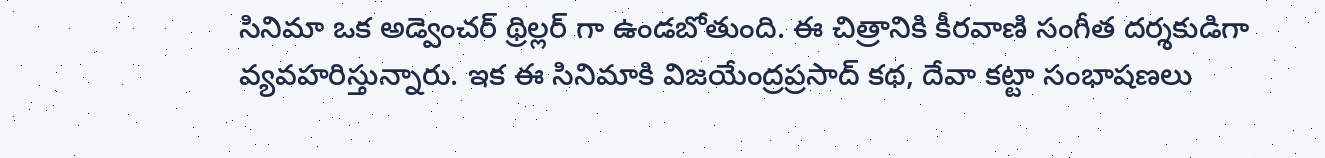సినిమా ఒక అడ్వెంచర్ థ్రిల్లర్ గా ఉండబోతుంది. ఈ చిత్రానికి కీరవాణి సంగీత దర్శకుడిగా వ్యవహరిస్తున్నారు. ఇక ఈ సినిమాకి విజయేంద్రప్రసాద్ కథ, దేవా కట్టా సంభాషణలు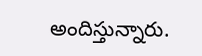అందిస్తున్నారు.